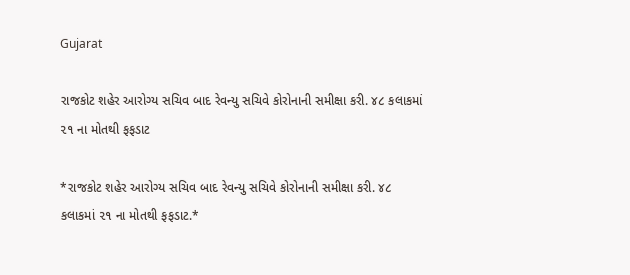Gujarat

રાજકોટ શહેર આરોગ્ય સચિવ બાદ રેવન્યુ સચિવે કોરોનાની સમીક્ષા કરી. ૪૮ કલાકમાં ૨૧ ના મોતથી ફફડાટ

*રાજકોટ શહેર આરોગ્ય સચિવ બાદ રેવન્યુ સચિવે કોરોનાની સમીક્ષા કરી. ૪૮ કલાકમાં ૨૧ ના મોતથી ફફડાટ.*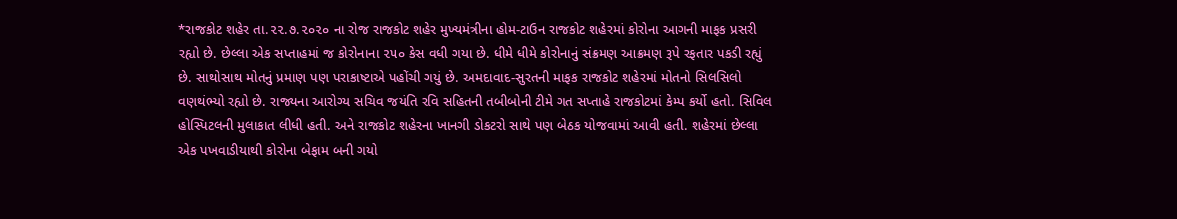*રાજકોટ શહેર તા.૨૨.૭.૨૦૨૦ ના રોજ રાજકોટ શહેર મુખ્યમંત્રીના હોમ-ટાઉન રાજકોટ શહેરમાં કોરોના આગની માફક પ્રસરી રહ્યો છે. છેલ્લા એક સપ્તાહમાં જ કોરોનાના ૨૫૦ કેસ વધી ગયા છે. ધીમે ધીમે કોરોનાનું સંક્રમણ આક્રમણ રૂપે રફતાર પકડી રહ્યું છે. સાથોસાથ મોતનું પ્રમાણ પણ પરાકાષ્ટાએ પહોંચી ગયું છે. અમદાવાદ-સુરતની માફક રાજકોટ શહેરમાં મોતનો સિલસિલો વણથંભ્યો રહ્યો છે. રાજ્યના આરોગ્ય સચિવ જયંતિ રવિ સહિતની તબીબોની ટીમે ગત સપ્તાહે રાજકોટમાં કેમ્પ કર્યો હતો. સિવિલ હોસ્પિટલની મુલાકાત લીધી હતી. અને રાજકોટ શહેરના ખાનગી ડોકટરો સાથે પણ બેઠક યોજવામાં આવી હતી. શહેરમાં છેલ્લા એક પખવાડીયાથી કોરોના બેફામ બની ગયો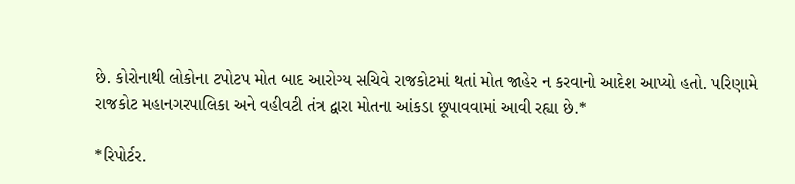છે. કોરોનાથી લોકોના ટપોટપ મોત બાદ આરોગ્ય સચિવે રાજકોટમાં થતાં મોત જાહેર ન કરવાનો આદેશ આપ્યો હતો. પરિણામે રાજકોટ મહાનગરપાલિકા અને વહીવટી તંત્ર દ્વારા મોતના આંકડા છૂપાવવામાં આવી રહ્યા છે.*

*રિપોર્ટર.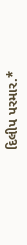દિલીપ પરમાર.*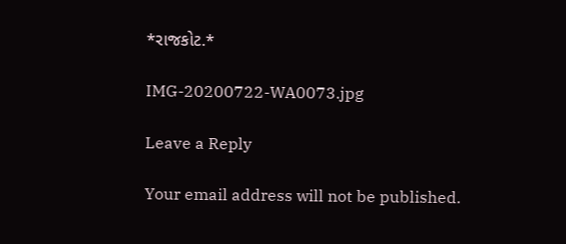*રાજકોટ.*

IMG-20200722-WA0073.jpg

Leave a Reply

Your email address will not be published.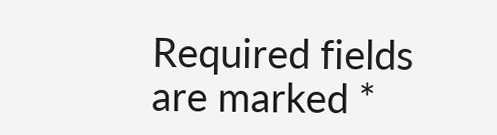Required fields are marked *